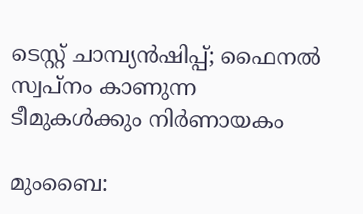ടെസ്റ്റ് ചാമ്പ്യന്‍ഷിപ്പ്; ഫൈനല്‍ സ്വപ്നം കാണുന്ന ടീമുകള്‍ക്കും നിര്‍ണായകം

മുംബൈ: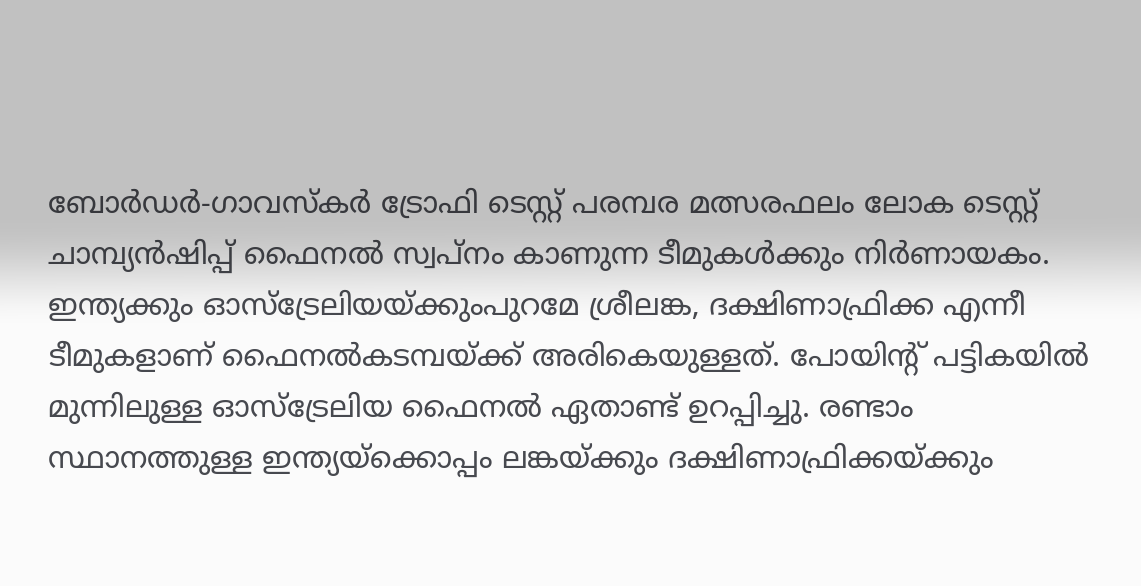ബോര്‍ഡര്‍-ഗാവസ്‌കര്‍ ട്രോഫി ടെസ്റ്റ് പരമ്പര മത്സരഫലം ലോക ടെസ്റ്റ് ചാമ്പ്യന്‍ഷിപ്പ് ഫൈനല്‍ സ്വപ്നം കാണുന്ന ടീമുകള്‍ക്കും നിര്‍ണായകം. ഇന്ത്യക്കും ഓസ്‌ട്രേലിയയ്ക്കുംപുറമേ ശ്രീലങ്ക, ദക്ഷിണാഫ്രിക്ക എന്നീ ടീമുകളാണ് ഫൈനല്‍കടമ്പയ്ക്ക് അരികെയുള്ളത്. പോയിന്റ് പട്ടികയില്‍ മുന്നിലുള്ള ഓസ്‌ട്രേലിയ ഫൈനല്‍ ഏതാണ്ട് ഉറപ്പിച്ചു. രണ്ടാം സ്ഥാനത്തുള്ള ഇന്ത്യയ്‌ക്കൊപ്പം ലങ്കയ്ക്കും ദക്ഷിണാഫ്രിക്കയ്ക്കും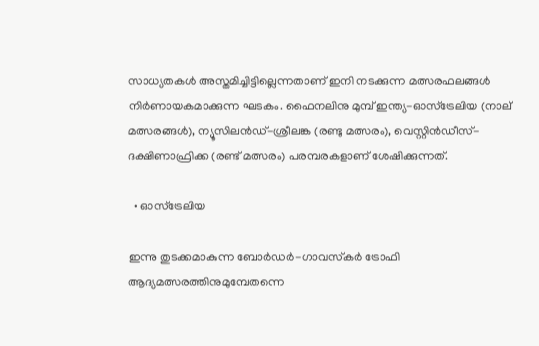സാധ്യതകള്‍ അസ്തമിച്ചിട്ടില്ലെന്നതാണ് ഇനി നടക്കുന്ന മത്സരഫലങ്ങള്‍ നിര്‍ണായകമാക്കുന്ന ഘടകം. ഫൈനലിനു മുമ്പ് ഇന്ത്യ-ഓസ്‌ട്രേലിയ (നാല് മത്സരങ്ങള്‍), ന്യൂസിലന്‍ഡ്-ശ്രീലങ്ക (രണ്ടു മത്സരം), വെസ്റ്റിന്‍ഡീസ്-ദക്ഷിണാഫ്രിക്ക (രണ്ട് മത്സരം) പരമ്പരകളാണ് ശേഷിക്കുന്നത്.

  • ഓസ്‌ട്രേലിയ

ഇന്നു തുടക്കമാകുന്ന ബോര്‍ഡര്‍-ഗാവസ്‌കര്‍ ട്രോഫി ആദ്യമത്സരത്തിനുമുമ്പേതന്നെ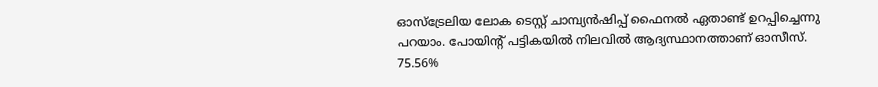ഓസ്‌ട്രേലിയ ലോക ടെസ്റ്റ് ചാമ്പ്യന്‍ഷിപ്പ് ഫൈനല്‍ ഏതാണ്ട് ഉറപ്പിച്ചെന്നു പറയാം. പോയിന്റ് പട്ടികയില്‍ നിലവില്‍ ആദ്യസ്ഥാനത്താണ് ഓസീസ്. 75.56%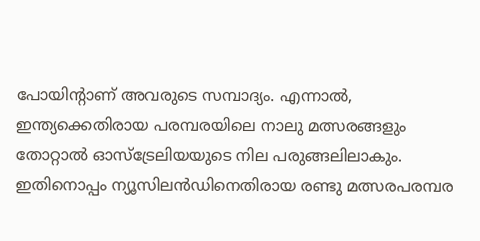പോയിന്റാണ് അവരുടെ സമ്പാദ്യം. എന്നാല്‍, ഇന്ത്യക്കെതിരായ പരമ്പരയിലെ നാലു മത്സരങ്ങളും തോറ്റാല്‍ ഓസ്‌ട്രേലിയയുടെ നില പരുങ്ങലിലാകും. ഇതിനൊപ്പം ന്യൂസിലന്‍ഡിനെതിരായ രണ്ടു മത്സരപരമ്പര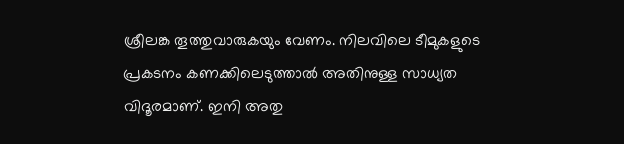ശ്രീലങ്ക തൂത്തുവാരുകയും വേണം. നിലവിലെ ടീമുകളുടെ പ്രകടനം കണക്കിലെടുത്താല്‍ അതിനുള്ള സാധ്യത വിദൂരമാണ്. ഇനി അതു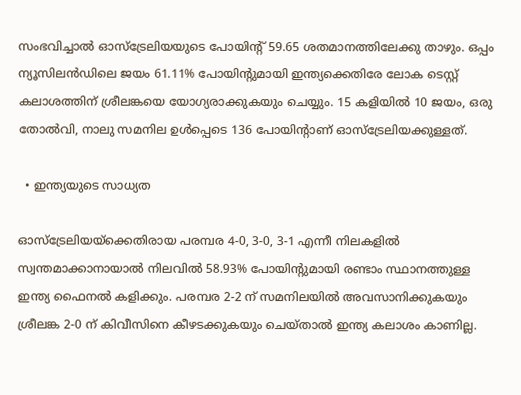സംഭവിച്ചാല്‍ ഓസ്‌ട്രേലിയയുടെ പോയിന്റ് 59.65 ശതമാനത്തിലേക്കു താഴും. ഒപ്പം ന്യൂസിലന്‍ഡിലെ ജയം 61.11% പോയിന്റുമായി ഇന്ത്യക്കെതിരേ ലോക ടെസ്റ്റ് കലാശത്തിന് ശ്രീലങ്കയെ യോഗ്യരാക്കുകയും ചെയ്യും. 15 കളിയില്‍ 10 ജയം, ഒരു തോല്‍വി, നാലു സമനില ഉള്‍പ്പെടെ 136 പോയിന്റാണ് ഓസ്‌ട്രേലിയക്കുള്ളത്.

  • ഇന്ത്യയുടെ സാധ്യത

ഓസ്‌ട്രേലിയയ്‌ക്കെതിരായ പരമ്പര 4-0, 3-0, 3-1 എന്നീ നിലകളില്‍ സ്വന്തമാക്കാനായാല്‍ നിലവില്‍ 58.93% പോയിന്റുമായി രണ്ടാം സ്ഥാനത്തുള്ള ഇന്ത്യ ഫൈനല്‍ കളിക്കും. പരമ്പര 2-2 ന് സമനിലയില്‍ അവസാനിക്കുകയും ശ്രീലങ്ക 2-0 ന് കിവീസിനെ കീഴടക്കുകയും ചെയ്താല്‍ ഇന്ത്യ കലാശം കാണില്ല.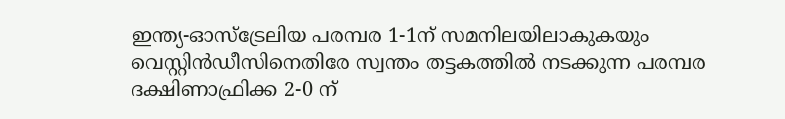ഇന്ത്യ-ഓസ്‌ട്രേലിയ പരമ്പര 1-1ന് സമനിലയിലാകുകയും വെസ്റ്റിന്‍ഡീസിനെതിരേ സ്വന്തം തട്ടകത്തില്‍ നടക്കുന്ന പരമ്പര ദക്ഷിണാഫ്രിക്ക 2-0 ന്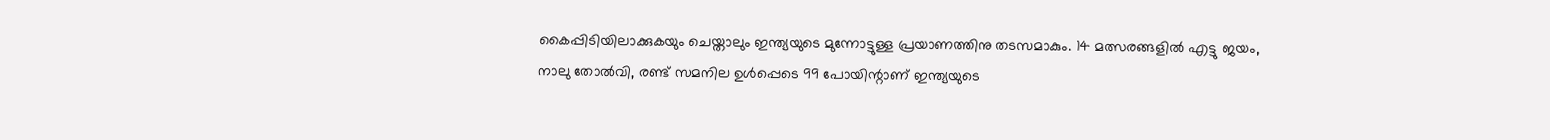കൈപ്പിടിയിലാക്കുകയും ചെയ്താലും ഇന്ത്യയുടെ മുന്നോട്ടുള്ള പ്രയാണത്തിനു തടസമാകും. 14 മത്സരങ്ങളില്‍ എട്ടു ജയം, നാലു തോല്‍വി, രണ്ട് സമനില ഉള്‍പ്പെടെ 99 പോയിന്റാണ് ഇന്ത്യയുടെ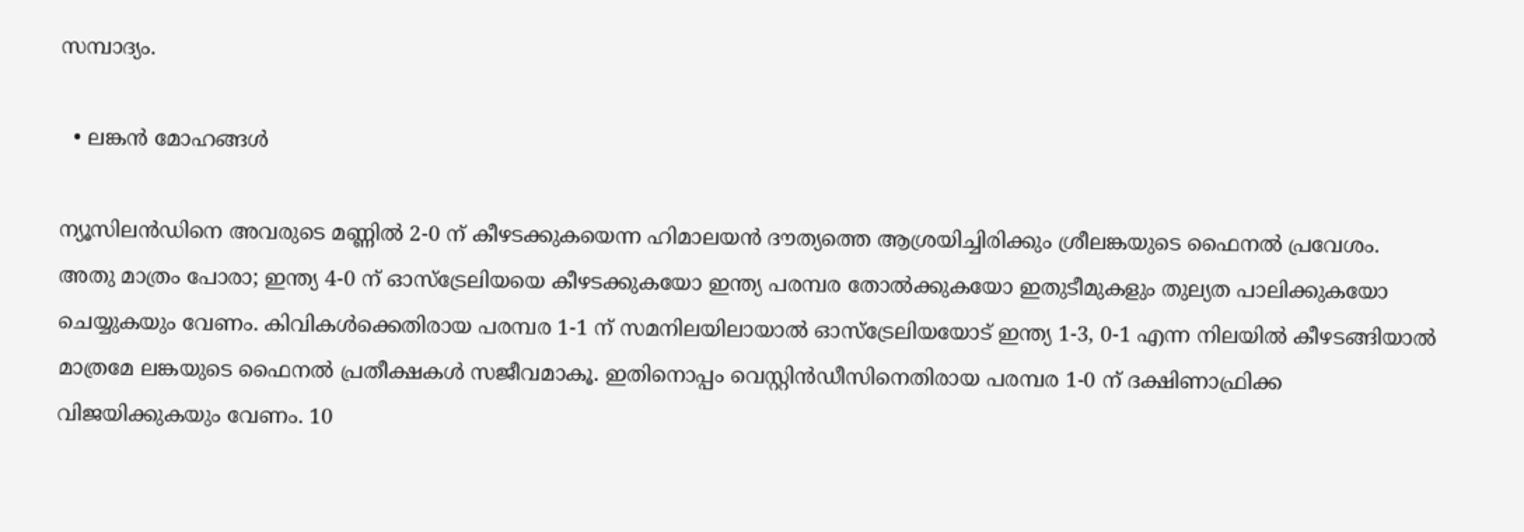സമ്പാദ്യം.

  • ലങ്കന്‍ മോഹങ്ങള്‍

ന്യൂസിലന്‍ഡിനെ അവരുടെ മണ്ണില്‍ 2-0 ന് കീഴടക്കുകയെന്ന ഹിമാലയന്‍ ദൗത്യത്തെ ആശ്രയിച്ചിരിക്കും ശ്രീലങ്കയുടെ ഫൈനല്‍ പ്രവേശം. അതു മാത്രം പോരാ; ഇന്ത്യ 4-0 ന് ഓസ്‌ട്രേലിയയെ കീഴടക്കുകയോ ഇന്ത്യ പരമ്പര തോല്‍ക്കുകയോ ഇതുടീമുകളും തുല്യത പാലിക്കുകയോ ചെയ്യുകയും വേണം. കിവികള്‍ക്കെതിരായ പരമ്പര 1-1 ന് സമനിലയിലായാല്‍ ഓസ്‌ട്രേലിയയോട് ഇന്ത്യ 1-3, 0-1 എന്ന നിലയില്‍ കീഴടങ്ങിയാല്‍ മാത്രമേ ലങ്കയുടെ ഫൈനല്‍ പ്രതീക്ഷകള്‍ സജീവമാകൂ. ഇതിനൊപ്പം വെസ്റ്റിന്‍ഡീസിനെതിരായ പരമ്പര 1-0 ന് ദക്ഷിണാഫ്രിക്ക വിജയിക്കുകയും വേണം. 10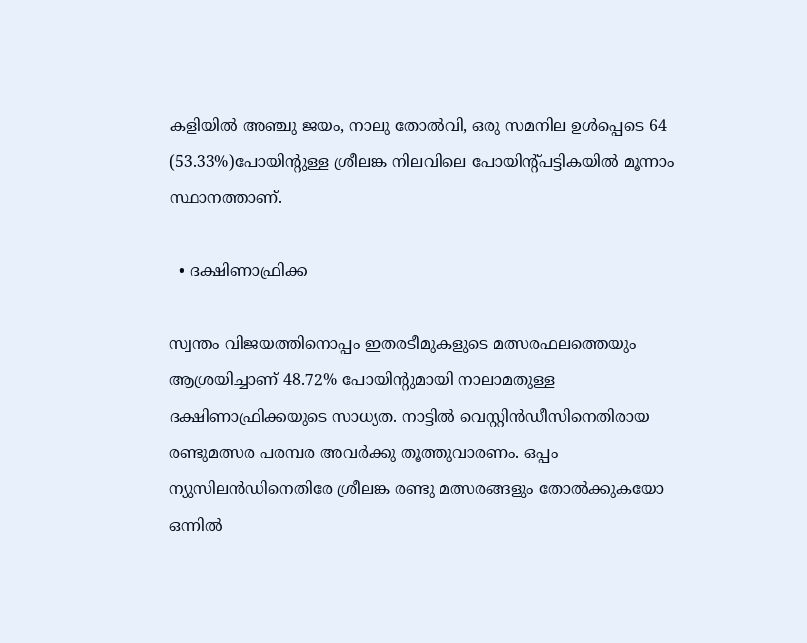കളിയില്‍ അഞ്ചു ജയം, നാലു തോല്‍വി, ഒരു സമനില ഉള്‍പ്പെടെ 64 (53.33%)പോയിന്റുള്ള ശ്രീലങ്ക നിലവിലെ പോയിന്റ്പട്ടികയില്‍ മൂന്നാം സ്ഥാനത്താണ്.

  • ദക്ഷിണാഫ്രിക്ക

സ്വന്തം വിജയത്തിനൊപ്പം ഇതരടീമുകളുടെ മത്സരഫലത്തെയും ആശ്രയിച്ചാണ് 48.72% പോയിന്റുമായി നാലാമതുള്ള ദക്ഷിണാഫ്രിക്കയുടെ സാധ്യത. നാട്ടില്‍ വെസ്റ്റിന്‍ഡീസിനെതിരായ രണ്ടുമത്സര പരമ്പര അവര്‍ക്കു തൂത്തുവാരണം. ഒപ്പം ന്യുസിലന്‍ഡിനെതിരേ ശ്രീലങ്ക രണ്ടു മത്സരങ്ങളും തോല്‍ക്കുകയോ ഒന്നില്‍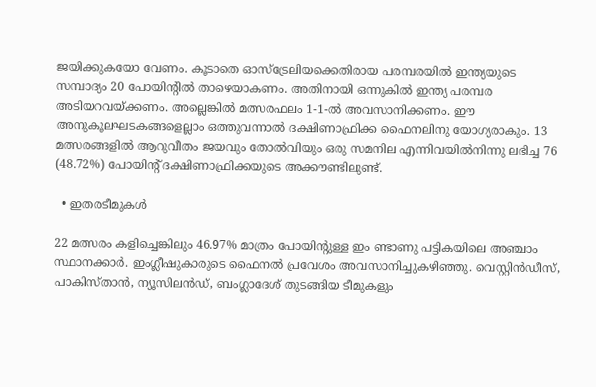ജയിക്കുകയോ വേണം. കൂടാതെ ഓസ്‌ട്രേലിയക്കെതിരായ പരമ്പരയില്‍ ഇന്ത്യയുടെ സമ്പാദ്യം 20 പോയിന്റില്‍ താഴെയാകണം. അതിനായി ഒന്നുകില്‍ ഇന്ത്യ പരമ്പര അടിയറവയ്ക്കണം. അല്ലെങ്കില്‍ മത്സരഫലം 1-1-ല്‍ അവസാനിക്കണം. ഈ അനുകൂലഘടകങ്ങളെല്ലാം ഒത്തുവന്നാല്‍ ദക്ഷിണാഫ്രിക്ക ഫൈനലിനു യോഗ്യരാകും. 13 മത്സരങ്ങളില്‍ ആറുവീതം ജയവും തോല്‍വിയും ഒരു സമനില എന്നിവയില്‍നിന്നു ലഭിച്ച 76 (48.72%) പോയിന്റ് ദക്ഷിണാഫ്രിക്കയുടെ അക്കൗണ്ടിലുണ്ട്.

  • ഇതരടീമുകള്‍

22 മത്സരം കളിച്ചെങ്കിലും 46.97% മാത്രം പോയിന്റുള്ള ഇം ണ്ടാണു പട്ടികയിലെ അഞ്ചാം സ്ഥാനക്കാര്‍. ഇംഗ്ലീഷുകാരുടെ ഫൈനല്‍ പ്രവേശം അവസാനിച്ചുകഴിഞ്ഞു. വെസ്റ്റിന്‍ഡീസ്, പാകിസ്താന്‍, ന്യൂസിലന്‍ഡ്, ബംഗ്ലാദേശ് തുടങ്ങിയ ടീമുകളും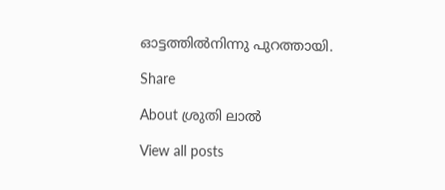ഓട്ടത്തില്‍നിന്നു പുറത്തായി.

Share

About ശ്രുതി ലാൽ

View all posts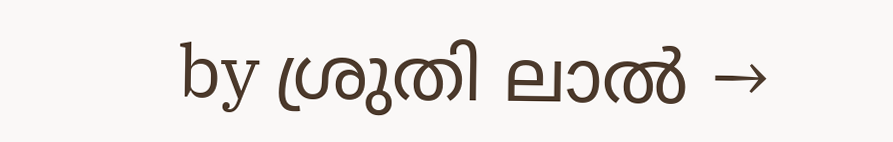by ശ്രുതി ലാൽ →